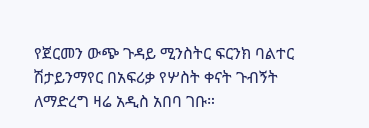የጀርመን ውጭ ጉዳይ ሚንስትር ፍርንክ ባልተር ሽታይንማየር በአፍሪቃ የሦስት ቀናት ጉብኝት ለማድረግ ዛሬ አዲስ አበባ ገቡ።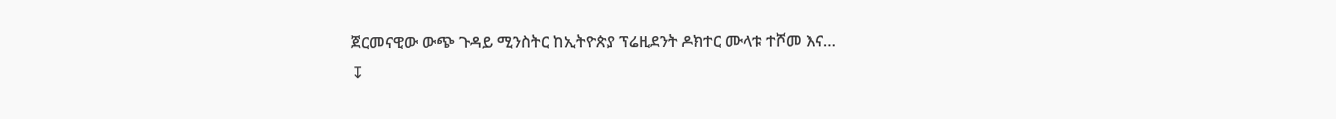ጀርመናዊው ውጭ ጉዳይ ሚንስትር ከኢትዮጵያ ፕሬዚደንት ዶክተር ሙላቱ ተሾመ እና…
↧